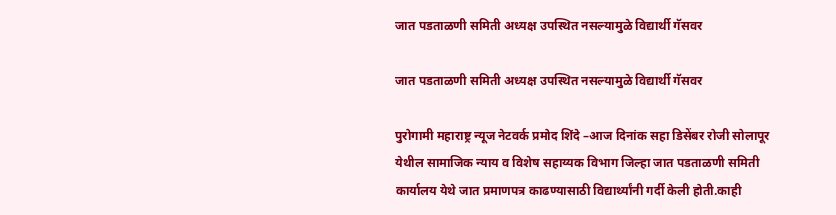जात पडताळणी समिती अध्यक्ष उपस्थित नसल्यामुळे विद्यार्थी गॅसवर

जात पडताळणी समिती अध्यक्ष उपस्थित नसल्यामुळे विद्यार्थी गॅसवर

पुरोगामी महाराष्ट्र न्यूज नेटवर्क प्रमोद शिंदे –आज दिनांक सहा डिसेंबर रोजी सोलापूर येथील सामाजिक न्याय व विशेष सहाय्यक विभाग जिल्हा जात पडताळणी समिती कार्यालय येथे जात प्रमाणपत्र काढण्यासाठी विद्यार्थ्यांनी गर्दी केली होती.काही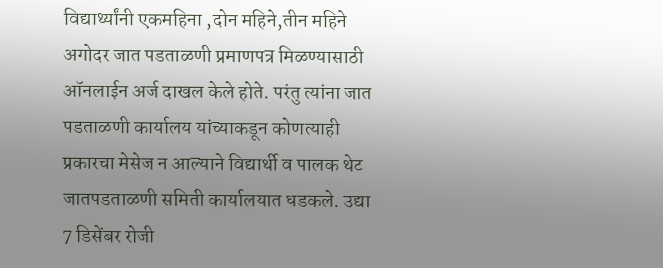विद्यार्थ्यांनी एकमहिना ,दोन महिने,तीन महिने अगोदर जात पडताळणी प्रमाणपत्र मिळण्यासाठी ऑनलाईन अर्ज दाखल केले होते. परंतु त्यांना जात पडताळणी कार्यालय यांच्याकडून कोणत्याही प्रकारचा मेसेज न आल्याने विद्यार्थी व पालक थेट जातपडताळणी समिती कार्यालयात धडकले. उद्या 7 डिसेंबर रोजी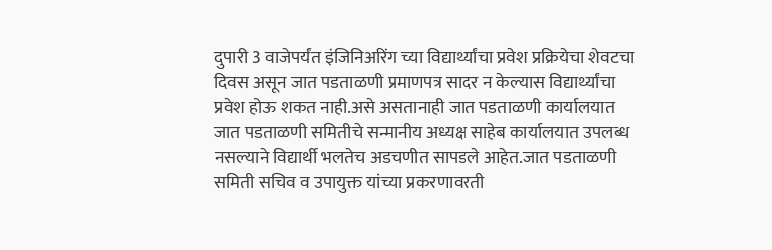दुपारी 3 वाजेपर्यंत इंजिनिअरिंग च्या विद्यार्थ्यांचा प्रवेश प्रक्रियेचा शेवटचा दिवस असून जात पडताळणी प्रमाणपत्र सादर न केल्यास विद्यार्थ्यांचा प्रवेश होऊ शकत नाही.असे असतानाही जात पडताळणी कार्यालयात जात पडताळणी समितीचे सन्मानीय अध्यक्ष साहेब कार्यालयात उपलब्ध नसल्याने विद्यार्थी भलतेच अडचणीत सापडले आहेत.जात पडताळणी समिती सचिव व उपायुक्त यांच्या प्रकरणावरती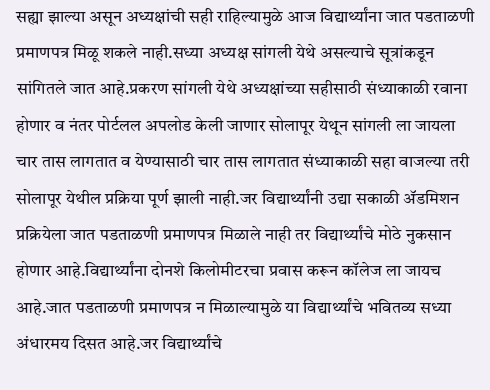सह्या झाल्या असून अध्यक्षांची सही राहिल्यामुळे आज विद्यार्थ्यांना जात पडताळणी प्रमाणपत्र मिळू शकले नाही.सध्या अध्यक्ष सांगली येथे असल्याचे सूत्रांकडून सांगितले जात आहे.प्रकरण सांगली येथे अध्यक्षांच्या सहीसाठी संध्याकाळी रवाना होणार व नंतर पोर्टलल अपलोड केली जाणार सोलापूर येथून सांगली ला जायला चार तास लागतात व येण्यासाठी चार तास लागतात संध्याकाळी सहा वाजल्या तरी सोलापूर येथील प्रक्रिया पूर्ण झाली नाही.जर विद्यार्थ्यांनी उद्या सकाळी ॲडमिशन प्रक्रियेला जात पडताळणी प्रमाणपत्र मिळाले नाही तर विद्यार्थ्यांचे मोठे नुकसान होणार आहे.विद्यार्थ्यांना दोनशे किलोमीटरचा प्रवास करून कॉलेज ला जायच आहे.जात पडताळणी प्रमाणपत्र न मिळाल्यामुळे या विद्यार्थ्यांचे भवितव्य सध्या अंधारमय दिसत आहे.जर विद्यार्थ्यांचे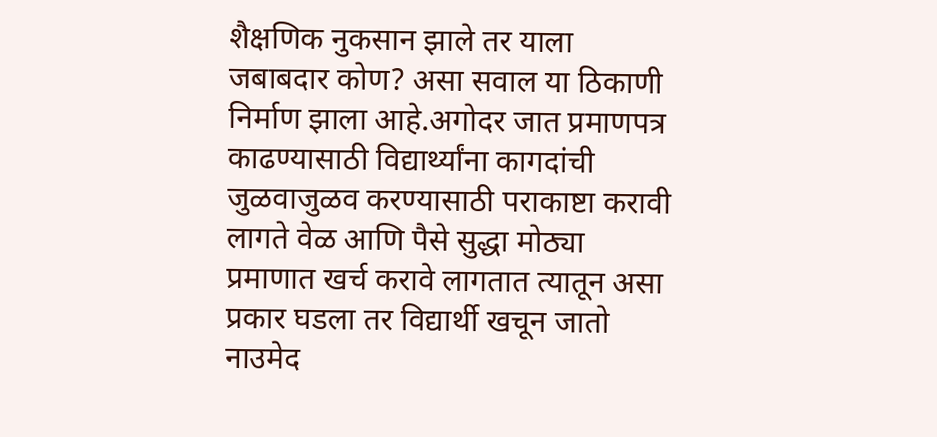शैक्षणिक नुकसान झाले तर याला जबाबदार कोण? असा सवाल या ठिकाणी निर्माण झाला आहे.अगोदर जात प्रमाणपत्र काढण्यासाठी विद्यार्थ्यांना कागदांची जुळवाजुळव करण्यासाठी पराकाष्टा करावी लागते वेळ आणि पैसे सुद्धा मोठ्या प्रमाणात खर्च करावे लागतात त्यातून असा प्रकार घडला तर विद्यार्थी खचून जातो नाउमेद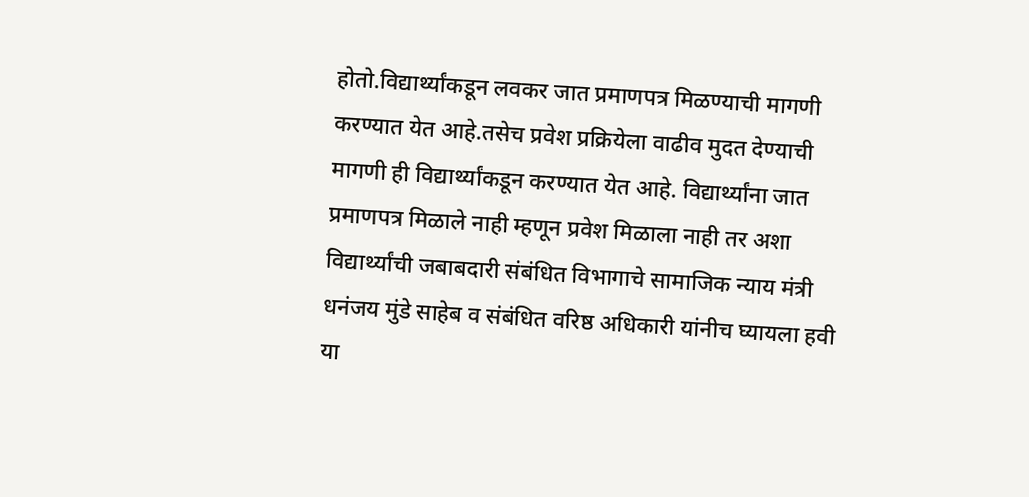होतो.विद्यार्थ्यांकडून लवकर जात प्रमाणपत्र मिळण्याची मागणी करण्यात येत आहे.तसेच प्रवेश प्रक्रियेला वाढीव मुदत देण्याची मागणी ही विद्यार्थ्यांकडून करण्यात येत आहे. विद्यार्थ्यांना जात प्रमाणपत्र मिळाले नाही म्हणून प्रवेश मिळाला नाही तर अशा विद्यार्थ्यांची जबाबदारी संबंधित विभागाचे सामाजिक न्याय मंत्री धनंजय मुंडे साहेब व संबंधित वरिष्ठ अधिकारी यांनीच घ्यायला हवी या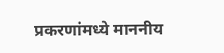प्रकरणांमध्ये माननीय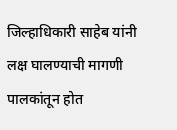जिल्हाधिकारी साहेब यांनी लक्ष घालण्याची मागणी पालकांतून होत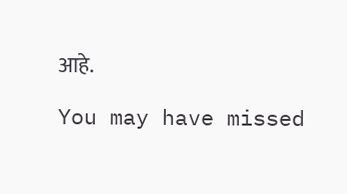आहे.

You may have missed